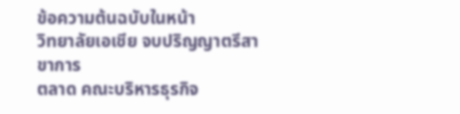ข้อความต้นฉบับในหน้า
วิทยาลัยเอเชีย จบปริญญาตรีสาขาการ
ตลาด คณะบริหารธุรกิจ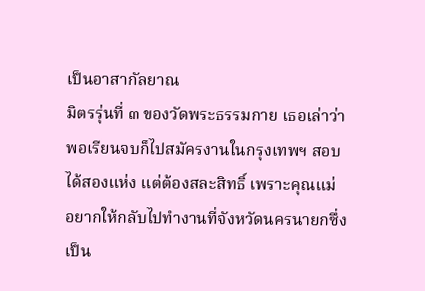เป็นอาสากัลยาณ
มิตรรุ่นที่ ๓ ของวัดพระธรรมกาย เธอเล่าว่า
พอเรียนจบก็ไปสมัครงานในกรุงเทพฯ สอบ
ได้สองแห่ง แต่ต้องสละสิทธิ์ เพราะคุณแม่
อยากให้กลับไปทำงานที่จังหวัดนครนายกซึ่ง
เป็น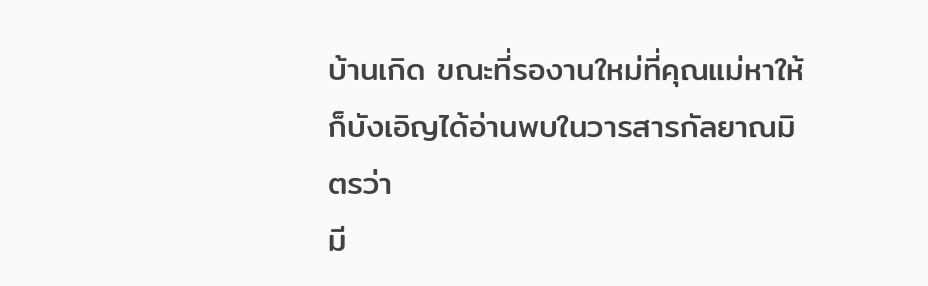บ้านเกิด ขณะที่รองานใหม่ที่คุณแม่หาให้
ก็บังเอิญได้อ่านพบในวารสารกัลยาณมิตรว่า
มี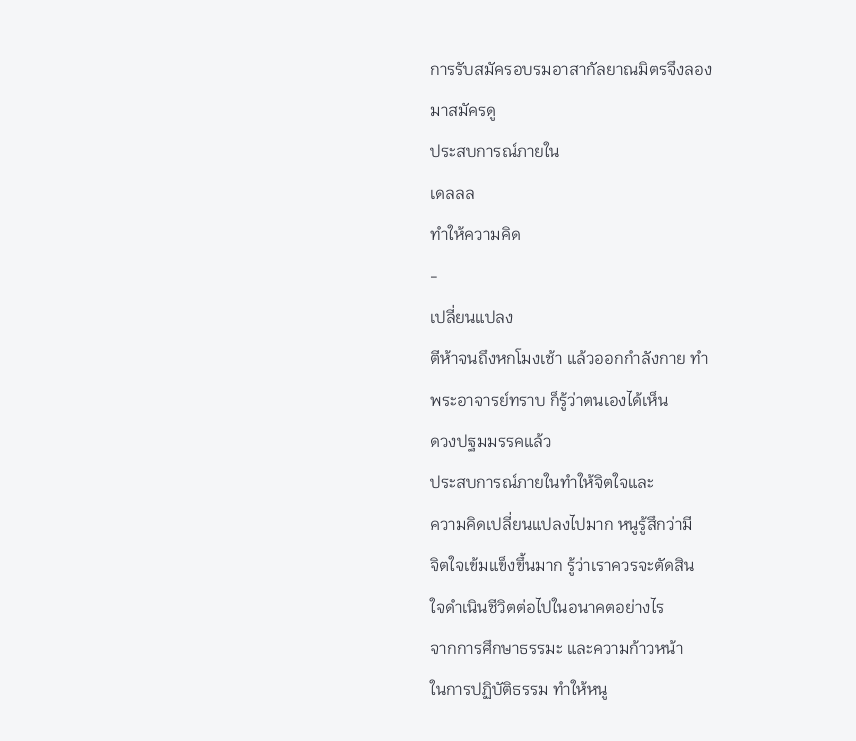การรับสมัครอบรมอาสากัลยาณมิตรจึงลอง
มาสมัครดู
ประสบการณ์ภายใน
เดลลล
ทําให้ความคิด
-
เปลี่ยนแปลง
ตีห้าจนถึงหกโมงเช้า แล้วออกกำลังกาย ทำ
พระอาจารย์ทราบ ก็รู้ว่าตนเองได้เห็น
ดวงปฐมมรรคแล้ว
ประสบการณ์ภายในทำให้จิตใจและ
ความคิดเปลี่ยนแปลงไปมาก หนูรู้สึกว่ามี
จิตใจเข้มแข็งขึ้นมาก รู้ว่าเราควรจะตัดสิน
ใจดำเนินชีวิตต่อไปในอนาคตอย่างไร
จากการศึกษาธรรมะ และความก้าวหน้า
ในการปฏิบัติธรรม ทำให้หนู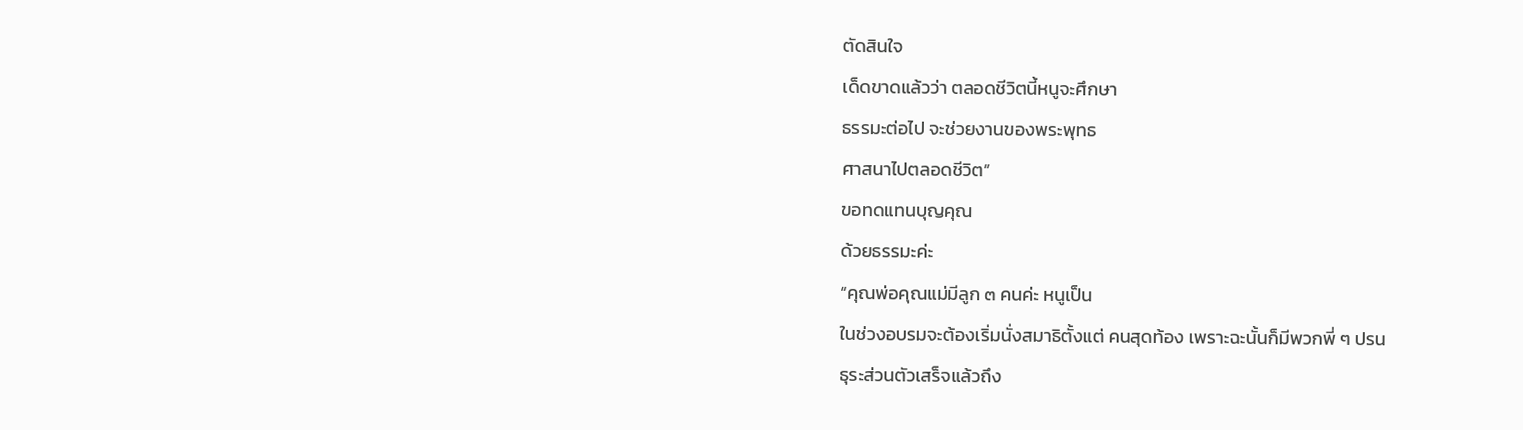ตัดสินใจ
เด็ดขาดแล้วว่า ตลอดชีวิตนี้หนูจะศึกษา
ธรรมะต่อไป จะช่วยงานของพระพุทธ
ศาสนาไปตลอดชีวิต”
ขอทดแทนบุญคุณ
ด้วยธรรมะค่ะ
“คุณพ่อคุณแม่มีลูก ๓ คนค่ะ หนูเป็น
ในช่วงอบรมจะต้องเริ่มนั่งสมาธิตั้งแต่ คนสุดท้อง เพราะฉะนั้นก็มีพวกพี่ ๆ ปรน
ธุระส่วนตัวเสร็จแล้วถึง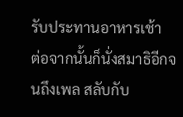รับประทานอาหารเช้า
ต่อจากนั้นก็นั่งสมาธิอีกจนถึงเพล สลับกับ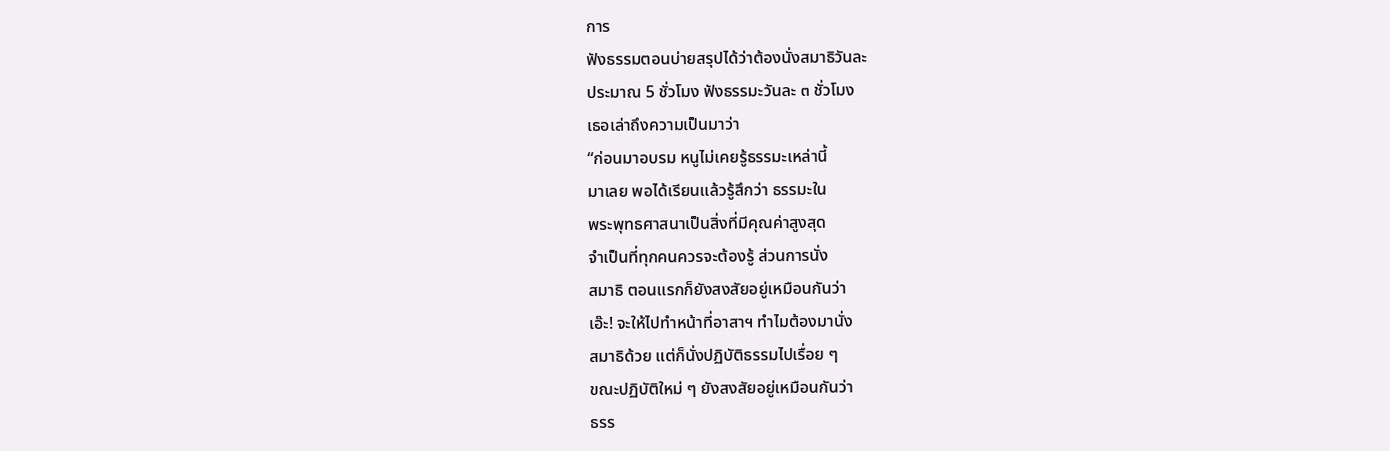การ
ฟังธรรมตอนบ่ายสรุปได้ว่าต้องนั่งสมาธิวันละ
ประมาณ 5 ชั่วโมง ฟังธรรมะวันละ ๓ ชั่วโมง
เธอเล่าถึงความเป็นมาว่า
“ก่อนมาอบรม หนูไม่เคยรู้ธรรมะเหล่านี้
มาเลย พอได้เรียนแล้วรู้สึกว่า ธรรมะใน
พระพุทธศาสนาเป็นสิ่งที่มีคุณค่าสูงสุด
จำเป็นที่ทุกคนควรจะต้องรู้ ส่วนการนั่ง
สมาธิ ตอนแรกก็ยังสงสัยอยู่เหมือนกันว่า
เอ๊ะ! จะให้ไปทำหน้าที่อาสาฯ ทำไมต้องมานั่ง
สมาธิด้วย แต่ก็นั่งปฏิบัติธรรมไปเรื่อย ๆ
ขณะปฏิบัติใหม่ ๆ ยังสงสัยอยู่เหมือนกันว่า
ธรร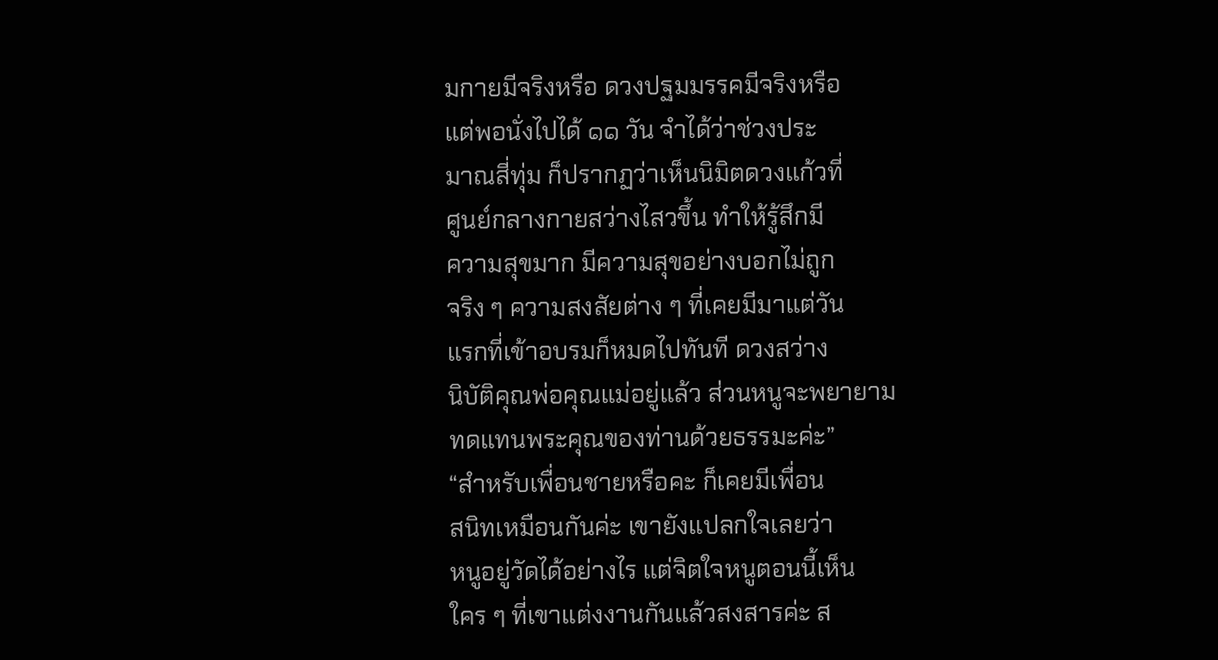มกายมีจริงหรือ ดวงปฐมมรรคมีจริงหรือ
แต่พอนั่งไปได้ ๑๑ วัน จำได้ว่าช่วงประ
มาณสี่ทุ่ม ก็ปรากฏว่าเห็นนิมิตดวงแก้วที่
ศูนย์กลางกายสว่างไสวขึ้น ทำให้รู้สึกมี
ความสุขมาก มีความสุขอย่างบอกไม่ถูก
จริง ๆ ความสงสัยต่าง ๆ ที่เคยมีมาแต่วัน
แรกที่เข้าอบรมก็หมดไปทันที ดวงสว่าง
นิบัติคุณพ่อคุณแม่อยู่แล้ว ส่วนหนูจะพยายาม
ทดแทนพระคุณของท่านด้วยธรรมะค่ะ”
“สำหรับเพื่อนชายหรือคะ ก็เคยมีเพื่อน
สนิทเหมือนกันค่ะ เขายังแปลกใจเลยว่า
หนูอยู่วัดได้อย่างไร แต่จิตใจหนูตอนนี้เห็น
ใคร ๆ ที่เขาแต่งงานกันแล้วสงสารค่ะ ส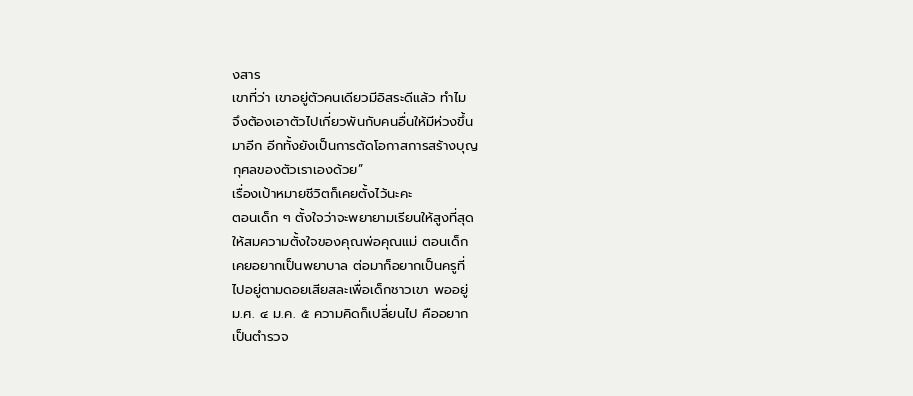งสาร
เขาที่ว่า เขาอยู่ตัวคนเดียวมีอิสระดีแล้ว ทำไม
จึงต้องเอาตัวไปเกี่ยวพันกับคนอื่นให้มีห่วงขึ้น
มาอีก อีกทั้งยังเป็นการตัดโอกาสการสร้างบุญ
กุศลของตัวเราเองด้วย”
เรื่องเป้าหมายชีวิตก็เคยตั้งไว้นะคะ
ตอนเด็ก ๆ ตั้งใจว่าจะพยายามเรียนให้สูงที่สุด
ให้สมความตั้งใจของคุณพ่อคุณแม่ ตอนเด็ก
เคยอยากเป็นพยาบาล ต่อมาก็อยากเป็นครูที่
ไปอยู่ตามดอยเสียสละเพื่อเด็กชาวเขา พออยู่
ม.ศ. ๔ ม.ค. ๕ ความคิดก็เปลี่ยนไป คืออยาก
เป็นตำรวจ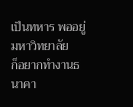เป็นทหาร พออยู่มหาวิทยาลัย
ก็อยากทำงานธนาคา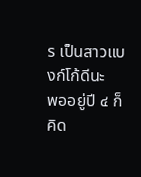ร เป็นสาวแบงก์โก้ดีนะ
พออยู่ปี ๔ ก็คิด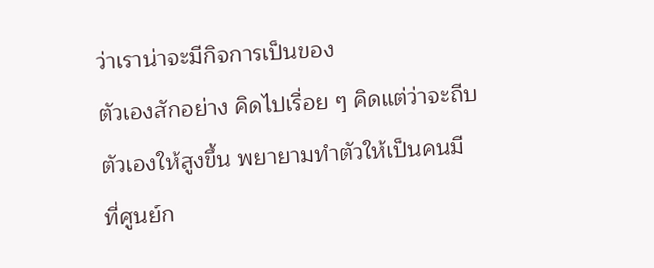ว่าเราน่าจะมีกิจการเป็นของ
ตัวเองสักอย่าง คิดไปเรื่อย ๆ คิดแต่ว่าจะถีบ
ตัวเองให้สูงขึ้น พยายามทำตัวให้เป็นคนมี
ที่ศูนย์ก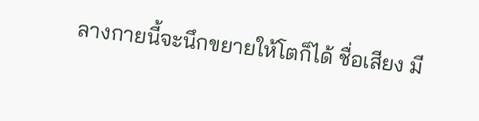ลางกายนี้จะนึกขยายให้โตก็ได้ ชื่อเสียง มี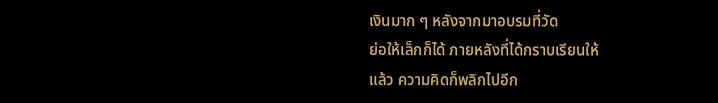เงินมาก ๆ หลังจากมาอบรมที่วัด
ย่อให้เล็กก็ได้ ภายหลังที่ได้กราบเรียนให้
แล้ว ความคิดก็พลิกไปอีก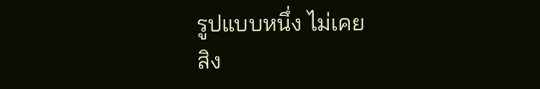รูปแบบหนึ่ง ไม่เคย
สิง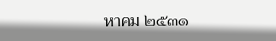หาคม ๒๕๓๑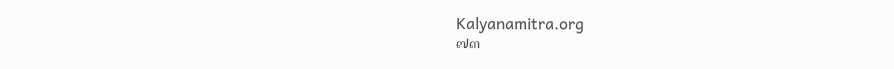Kalyanamitra.org
๗๓